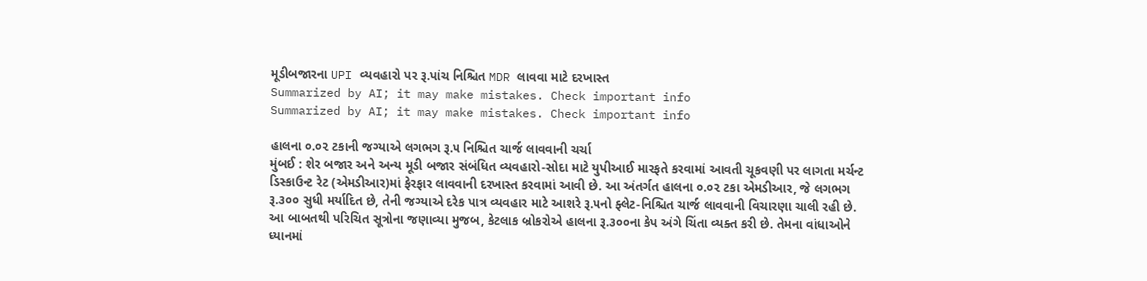મૂડીબજારના UPI વ્યવહારો પર રૂ.પાંચ નિશ્ચિત MDR લાવવા માટે દરખાસ્ત
Summarized by AI; it may make mistakes. Check important info
Summarized by AI; it may make mistakes. Check important info

હાલના ૦.૦૨ ટકાની જગ્યાએ લગભગ રૂ.૫ નિશ્ચિત ચાર્જ લાવવાની ચર્ચા
મુંબઈ : શેર બજાર અને અન્ય મૂડી બજાર સંબંધિત વ્યવહારો-સોદા માટે યુપીઆઈ મારફતે કરવામાં આવતી ચૂકવણી પર લાગતા મર્ચન્ટ ડિસ્કાઉન્ટ રેટ (એમડીઆર)માં ફેરફાર લાવવાની દરખાસ્ત કરવામાં આવી છે. આ અંતર્ગત હાલના ૦.૦૨ ટકા એમડીઆર, જે લગભગ રૂ.૩૦૦ સુધી મર્યાદિત છે, તેની જગ્યાએ દરેક પાત્ર વ્યવહાર માટે આશરે રૂ.૫નો ફ્લેટ-નિશ્ચિત ચાર્જ લાવવાની વિચારણા ચાલી રહી છે.
આ બાબતથી પરિચિત સૂત્રોના જણાવ્યા મુજબ, કેટલાક બ્રોકરોએ હાલના રૂ.૩૦૦ના કેપ અંગે ચિંતા વ્યક્ત કરી છે. તેમના વાંધાઓને ધ્યાનમાં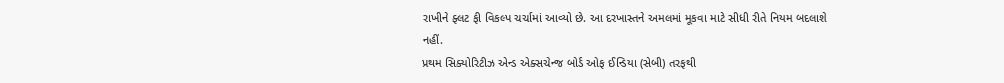રાખીને ફ્લટ ફી વિકલ્પ ચર્ચામાં આવ્યો છે. આ દરખાસ્તને અમલમાં મૂકવા માટે સીધી રીતે નિયમ બદલાશે નહીં.
પ્રથમ સિક્યોરિટીઝ એન્ડ એક્સચેન્જ બોર્ડ ઓફ ઈન્ડિયા (સેબી) તરફથી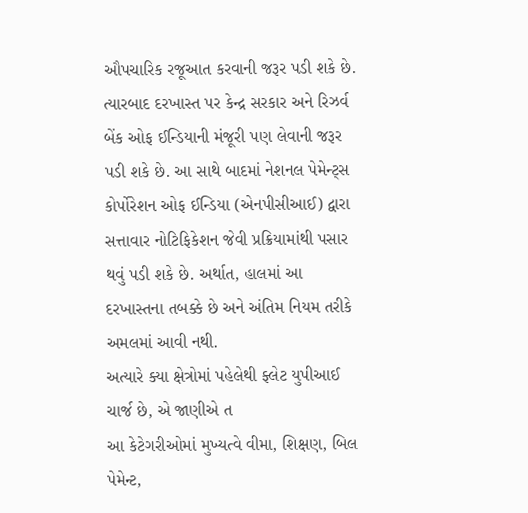ઔપચારિક રજૂઆત કરવાની જરૂર પડી શકે છે. ત્યારબાદ દરખાસ્ત પર કેન્દ્ર સરકાર અને રિઝર્વ બેંક ઓફ ઈન્ડિયાની મંજૂરી પણ લેવાની જરૂર પડી શકે છે. આ સાથે બાદમાં નેશનલ પેમેન્ટ્સ કોર્પોરેશન ઓફ ઈન્ડિયા (એનપીસીઆઈ) દ્વારા સત્તાવાર નોટિફિકેશન જેવી પ્રક્રિયામાંથી પસાર થવું પડી શકે છે. અર્થાત, હાલમાં આ દરખાસ્તના તબક્કે છે અને અંતિમ નિયમ તરીકે અમલમાં આવી નથી.
અત્યારે ક્યા ક્ષેત્રોમાં પહેલેથી ફ્લેટ યુપીઆઈ ચાર્જ છે, એ જાણીએ ત
આ કેટેગરીઓમાં મુખ્યત્વે વીમા, શિક્ષણ, બિલ પેમેન્ટ,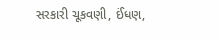સરકારી ચૂકવણી, ઈંધણ,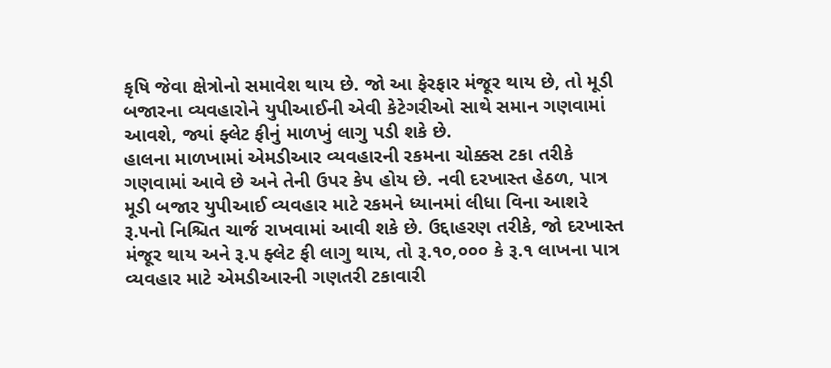કૃષિ જેવા ક્ષેત્રોનો સમાવેશ થાય છે. જો આ ફેરફાર મંજૂર થાય છે, તો મૂડી બજારના વ્યવહારોને યુપીઆઈની એવી કેટેગરીઓ સાથે સમાન ગણવામાં આવશે, જ્યાં ફ્લેટ ફીનું માળખું લાગુ પડી શકે છે.
હાલના માળખામાં એમડીઆર વ્યવહારની રકમના ચોક્કસ ટકા તરીકે ગણવામાં આવે છે અને તેની ઉપર કેપ હોય છે. નવી દરખાસ્ત હેઠળ, પાત્ર મૂડી બજાર યુપીઆઈ વ્યવહાર માટે રકમને ધ્યાનમાં લીધા વિના આશરે રૂ.૫નો નિશ્ચિત ચાર્જ રાખવામાં આવી શકે છે. ઉદ્દાહરણ તરીકે, જો દરખાસ્ત મંજૂર થાય અને રૂ.૫ ફ્લેટ ફી લાગુ થાય, તો રૂ.૧૦,૦૦૦ કે રૂ.૧ લાખના પાત્ર વ્યવહાર માટે એમડીઆરની ગણતરી ટકાવારી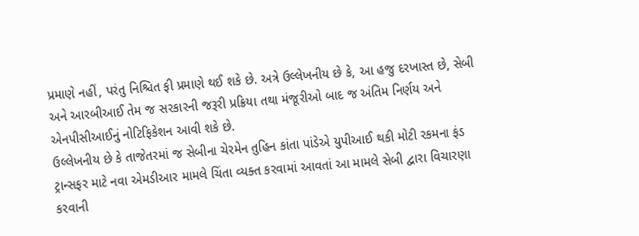પ્રમાણે નહીં, પરંતુ નિશ્ચિત ફી પ્રમાણે થઈ શકે છે. અત્રે ઉલ્લેખનીય છે કે, આ હજુ દરખાસ્ત છે, સેબી અને આરબીઆઈ તેમ જ સરકારની જરૂરી પ્રક્રિયા તથા મંજૂરીઓ બાદ જ અંતિમ નિર્ણય અને એનપીસીઆઈનું નોટિફિકેશન આવી શકે છે.
ઉલ્લેખનીય છે કે તાજેતરમાં જ સેબીના ચેરમેન તુહિન કાંતા પાંડેએ યુપીઆઈ થકી મોટી રકમના ફંડ ટ્રાન્સફર માટે નવા એમડીઆર મામલે ચિંતા વ્યક્ત કરવામાં આવતાં આ મામલે સેબી દ્વારા વિચારણા કરવાની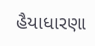હૈયાધારણા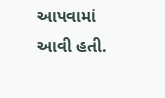આપવામાં આવી હતી.